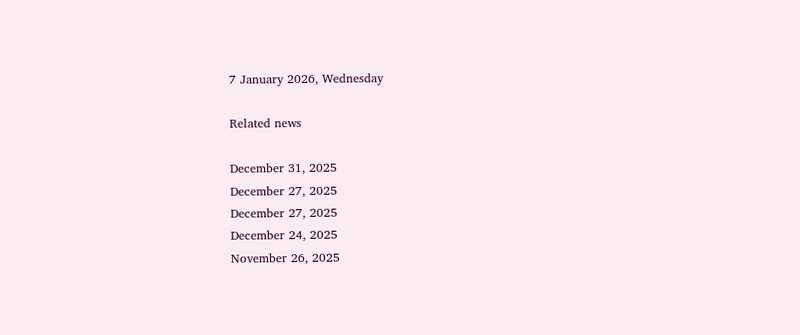7 January 2026, Wednesday

Related news

December 31, 2025
December 27, 2025
December 27, 2025
December 24, 2025
November 26, 2025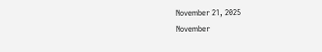November 21, 2025
November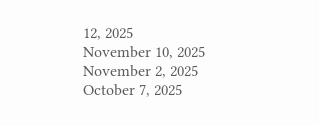12, 2025
November 10, 2025
November 2, 2025
October 7, 2025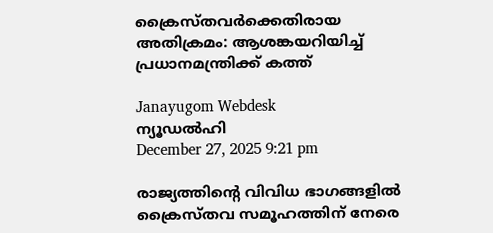ക്രൈസ്തവർക്കെതിരായ അതിക്രമം: ആശങ്കയറിയിച്ച് പ്രധാനമന്ത്രിക്ക് കത്ത്

Janayugom Webdesk
ന്യൂഡൽഹി
December 27, 2025 9:21 pm

രാജ്യത്തിന്റെ വിവിധ ഭാഗങ്ങളിൽ ക്രൈസ്തവ സമൂഹത്തിന് നേരെ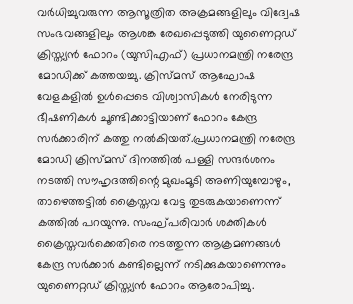വർധിച്ചുവരുന്ന ആസൂത്രിത അക്രമങ്ങളിലും വിദ്വേഷ സംഭവങ്ങളിലും ആശങ്ക രേഖപ്പെടുത്തി യുണൈറ്റഡ് ക്രിസ്ത്യൻ ഫോറം (യുസിഎഫ്) പ്രധാനമന്ത്രി നരേന്ദ്ര മോഡിക്ക് കത്തയച്ചു. ക്രിസ്മസ് ആഘോഷ വേളകളിൽ ഉൾപ്പെടെ വിശ്വാസികൾ നേരിടുന്ന ഭീഷണികൾ ചൂണ്ടിക്കാട്ടിയാണ് ഫോറം കേന്ദ്ര സർക്കാരിന് കത്തു നൽകിയത്.പ്രധാനമന്ത്രി നരേന്ദ്ര മോഡി ക്രിസ്മസ് ദിനത്തിൽ പള്ളി സന്ദർശനം നടത്തി സൗഹൃദത്തിന്റെ മുഖംമൂടി അണിയുമ്പോഴും, താഴെത്തട്ടിൽ ക്രൈസ്തവ വേട്ട തുടരുകയാണെന്ന് കത്തിൽ പറയുന്നു. സംഘ്പരിവാർ ശക്തികൾ ക്രൈസ്തവർക്കെതിരെ നടത്തുന്ന ആക്രമണങ്ങൾ കേന്ദ്ര സർക്കാർ കണ്ടില്ലെന്ന് നടിക്കുകയാണെന്നും യുണൈറ്റഡ് ക്രിസ്ത്യൻ ഫോറം ആരോപിച്ചു.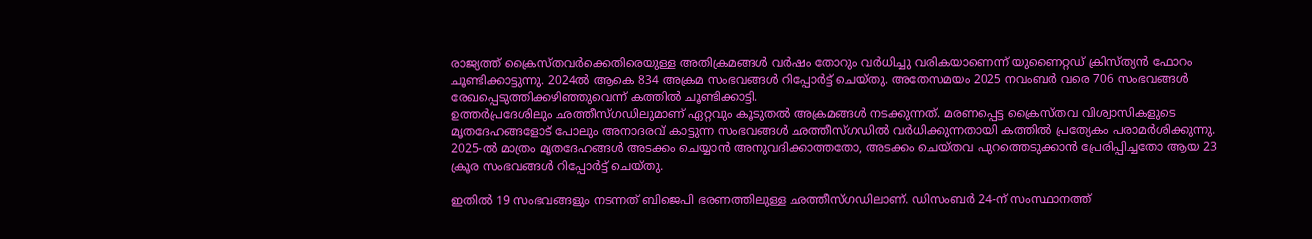രാജ്യത്ത് ക്രൈസ്തവർക്കെതിരെയുള്ള അതിക്രമങ്ങൾ വർഷം തോറും വർധിച്ചു വരികയാണെന്ന് യുണൈറ്റഡ് ക്രിസ്ത്യൻ ഫോറം ചൂണ്ടിക്കാട്ടുന്നു. 2024ൽ ആകെ 834 അക്രമ സംഭവങ്ങൾ റിപ്പോർട്ട് ചെയ്തു. അതേസമയം 2025 നവംബർ വരെ 706 സംഭവങ്ങൾ രേഖപ്പെടുത്തിക്കഴിഞ്ഞുവെന്ന് കത്തില്‍ ചൂണ്ടിക്കാട്ടി.
ഉത്തർപ്രദേശിലും ഛത്തീസ്ഗഡിലുമാണ് ഏറ്റവും കൂടുതൽ അക്രമങ്ങൾ നടക്കുന്നത്. മരണപ്പെട്ട ക്രൈസ്തവ വിശ്വാസികളുടെ മൃതദേഹങ്ങളോട് പോലും അനാദരവ് കാട്ടുന്ന സംഭവങ്ങൾ ഛത്തീസ്ഗഡിൽ വർധിക്കുന്നതായി കത്തിൽ പ്രത്യേകം പരാമർശിക്കുന്നു. 2025‑ൽ മാത്രം മൃതദേഹങ്ങൾ അടക്കം ചെയ്യാൻ അനുവദിക്കാത്തതോ, അടക്കം ചെയ്തവ പുറത്തെടുക്കാൻ പ്രേരിപ്പിച്ചതോ ആയ 23 ക്രൂര സംഭവങ്ങൾ റിപ്പോർട്ട് ചെയ്തു.

ഇതിൽ 19 സംഭവങ്ങളും നടന്നത് ബിജെപി ഭരണത്തിലുള്ള ഛത്തീസ്ഗഡിലാണ്. ഡിസംബർ 24‑ന് സംസ്ഥാനത്ത്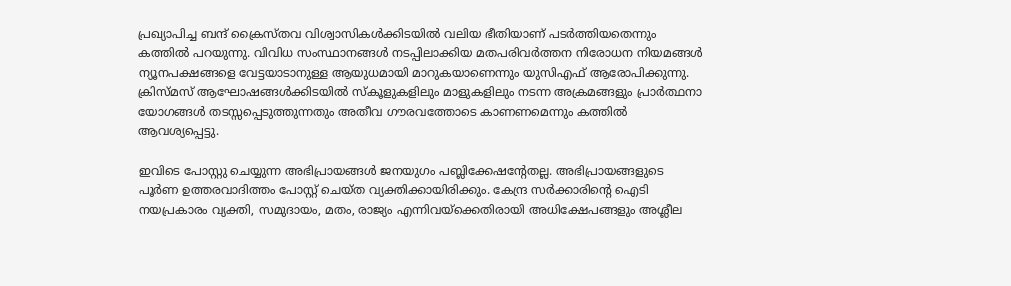പ്രഖ്യാപിച്ച ബന്ദ് ക്രൈസ്തവ വിശ്വാസികൾക്കിടയിൽ വലിയ ഭീതിയാണ് പടർത്തിയതെന്നും കത്തില്‍ പറയുന്നു. വിവിധ സംസ്ഥാനങ്ങൾ നടപ്പിലാക്കിയ മതപരിവർത്തന നിരോധന നിയമങ്ങൾ ന്യൂനപക്ഷങ്ങളെ വേട്ടയാടാനുള്ള ആയുധമായി മാറുകയാണെന്നും യുസിഎഫ് ആരോപിക്കുന്നു. ക്രിസ്മസ് ആഘോഷങ്ങൾക്കിടയിൽ സ്കൂളുകളിലും മാളുകളിലും നടന്ന അക്രമങ്ങളും പ്രാർത്ഥനാ യോഗങ്ങൾ തടസ്സപ്പെടുത്തുന്നതും അതീവ ഗൗരവത്തോടെ കാണണമെന്നും കത്തിൽ ആവശ്യപ്പെട്ടു.

ഇവിടെ പോസ്റ്റു ചെയ്യുന്ന അഭിപ്രായങ്ങള്‍ ജനയുഗം പബ്ലിക്കേഷന്റേതല്ല. അഭിപ്രായങ്ങളുടെ പൂര്‍ണ ഉത്തരവാദിത്തം പോസ്റ്റ് ചെയ്ത വ്യക്തിക്കായിരിക്കും. കേന്ദ്ര സര്‍ക്കാരിന്റെ ഐടി നയപ്രകാരം വ്യക്തി, സമുദായം, മതം, രാജ്യം എന്നിവയ്‌ക്കെതിരായി അധിക്ഷേപങ്ങളും അശ്ലീല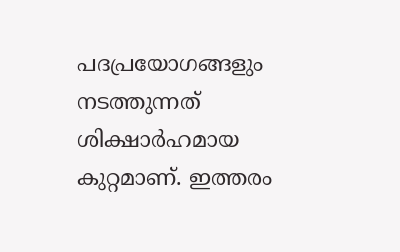പദപ്രയോഗങ്ങളും നടത്തുന്നത് ശിക്ഷാര്‍ഹമായ കുറ്റമാണ്. ഇത്തരം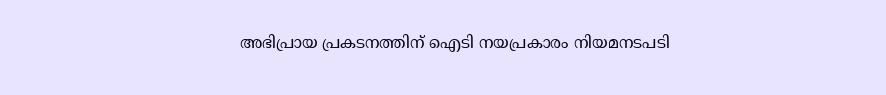അഭിപ്രായ പ്രകടനത്തിന് ഐടി നയപ്രകാരം നിയമനടപടി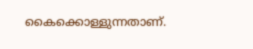കൈക്കൊള്ളുന്നതാണ്.